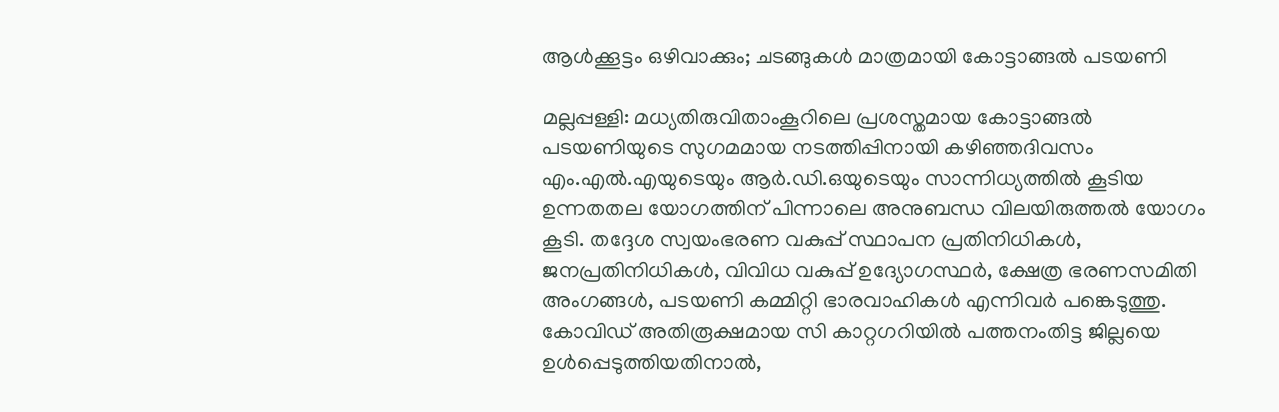ആൾക്കൂട്ടം ഒഴിവാക്കും; ചടങ്ങുകൾ മാത്രമായി കോട്ടാങ്ങൽ പടയണി

മല്ലപ്പള്ളി: മധ്യതിരുവിതാംകൂറിലെ പ്രശസ്തമായ കോട്ടാങ്ങൽ പടയണിയുടെ സുഗമമായ നടത്തിപ്പിനായി കഴിഞ്ഞദിവസം എം.എൽ.എയുടെയും ആർ.ഡി.ഒയുടെയും സാന്നിധ്യത്തിൽ കൂടിയ ഉന്നതതല യോഗത്തിന് പിന്നാലെ അനുബന്ധ വിലയിരുത്തൽ യോഗം കൂടി. തദ്ദേശ സ്വയംഭരണ വകുപ്പ് സ്ഥാപന പ്രതിനിധികൾ, ജനപ്രതിനിധികൾ, വിവിധ വകുപ്പ് ഉദ്യോഗസ്ഥർ, ക്ഷേത്ര ഭരണസമിതി അംഗങ്ങൾ, പടയണി കമ്മിറ്റി ഭാരവാഹികൾ എന്നിവർ പങ്കെടുത്തു. കോവിഡ് അതിരൂക്ഷമായ സി കാറ്റഗറിയിൽ പത്തനംതിട്ട ജില്ലയെ ഉൾപ്പെടുത്തിയതിനാൽ,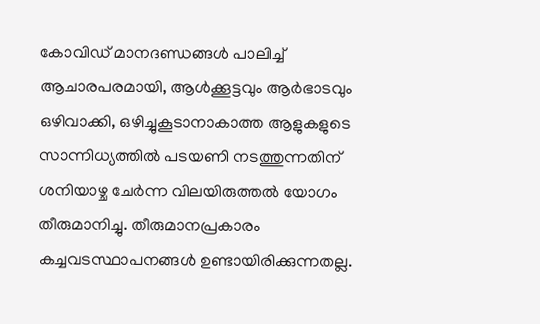കോവിഡ് മാനദണ്ഡങ്ങൾ പാലിച്ച് ആചാരപരമായി, ആൾക്കൂട്ടവും ആർഭാടവും ഒഴിവാക്കി, ഒഴിച്ചുകൂടാനാകാത്ത ആളുകളുടെ സാന്നിധ്യത്തിൽ പടയണി നടത്തുന്നതിന് ശനിയാഴ്ച ചേർന്ന വിലയിരുത്തൽ യോഗം തീരുമാനിച്ചു. തീരുമാനപ്രകാരം കച്ചവടസ്ഥാപനങ്ങൾ ഉണ്ടായിരിക്കുന്നതല്ല.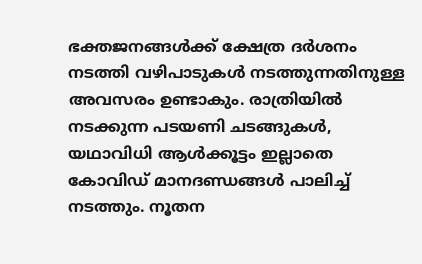ഭക്തജനങ്ങൾക്ക് ക്ഷേത്ര ദർശനം നടത്തി വഴിപാടുകൾ നടത്തുന്നതിനുള്ള അവസരം ഉണ്ടാകും. രാത്രിയിൽ നടക്കുന്ന പടയണി ചടങ്ങുകൾ, യഥാവിധി ആൾക്കൂട്ടം ഇല്ലാതെ കോവിഡ് മാനദണ്ഡങ്ങൾ പാലിച്ച് നടത്തും. നൂതന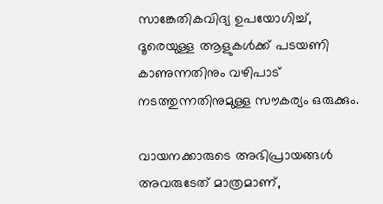സാങ്കേതികവിദ്യ ഉപയോഗിച്ച്, ദൂരെയുള്ള ആളുകൾക്ക് പടയണി കാണുന്നതിനും വഴിപാട് നടത്തുന്നതിനുമുള്ള സൗകര്യം ഒരുക്കും.

വായനക്കാരുടെ അഭിപ്രായങ്ങള്‍ അവരുടേത് മാത്രമാണ്,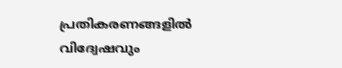പ്രതികരണങ്ങളിൽ വിദ്വേഷവും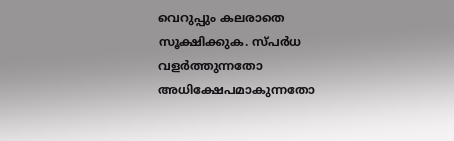വെറുപ്പും കലരാതെ സൂക്ഷിക്കുക. സ്പർധ വളർത്തുന്നതോ അധിക്ഷേപമാകുന്നതോ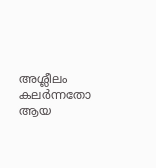അശ്ലീലം കലർന്നതോ ആയ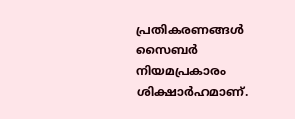പ്രതികരണങ്ങൾ സൈബർ നിയമപ്രകാരം ശിക്ഷാർഹമാണ്.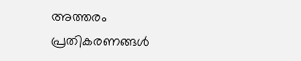അത്തരം പ്രതികരണങ്ങൾ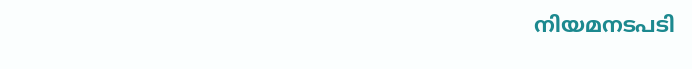നിയമനടപടി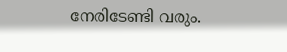നേരിടേണ്ടി വരും.